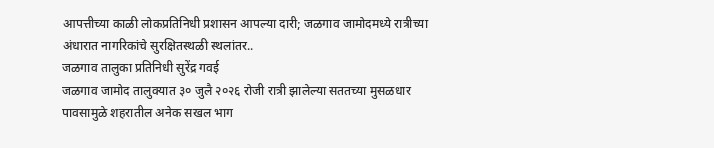आपत्तीच्या काळी लोकप्रतिनिधी प्रशासन आपल्या दारी; जळगाव जामोदमध्ये रात्रीच्या अंधारात नागरिकांचे सुरक्षितस्थळी स्थलांतर..
जळगाव तालुका प्रतिनिधी सुरेंद्र गवई
जळगाव जामोद तालुक्यात ३० जुलै २०२६ रोजी रात्री झालेल्या सततच्या मुसळधार पावसामुळे शहरातील अनेक सखल भाग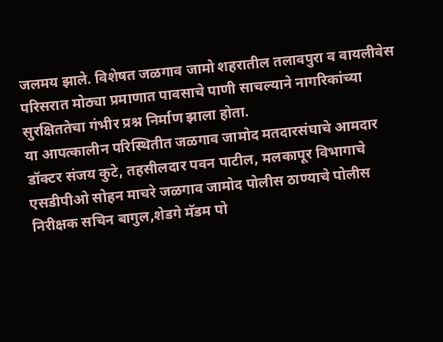जलमय झाले. विशेषत जळगाव जामो शहरातील तलावपुरा व वायलीवेस परिसरात मोठ्या प्रमाणात पावसाचे पाणी साचल्याने नागरिकांच्या सुरक्षिततेचा गंभीर प्रश्न निर्माण झाला होता.
या आपत्कालीन परिस्थितीत जळगाव जामोद मतदारसंघाचे आमदार डॉक्टर संजय कुटे, तहसीलदार पवन पाटील, मलकापूर विभागाचे एसडीपीओ सोहन माचरे जळगाव जामोद पोलीस ठाण्याचे पोलीस निरीक्षक सचिन बागुल,शेडगे मॅडम पो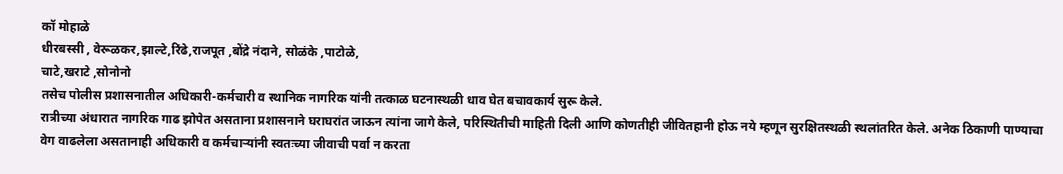कॉ मोहाळे
धीरबस्सी , वेरूळकर,झाल्टे,रिंढे,राजपूत ,बोंद्रे नंदाने, सोळंके ,पाटोळे,
चाटे,खराटे ,सोनोनो
तसेच पोलीस प्रशासनातील अधिकारी-कर्मचारी व स्थानिक नागरिक यांनी तत्काळ घटनास्थळी धाव घेत बचावकार्य सुरू केले.
रात्रीच्या अंधारात नागरिक गाढ झोपेत असताना प्रशासनाने घराघरांत जाऊन त्यांना जागे केले, परिस्थितीची माहिती दिली आणि कोणतीही जीवितहानी होऊ नये म्हणून सुरक्षितस्थळी स्थलांतरित केले. अनेक ठिकाणी पाण्याचा वेग वाढलेला असतानाही अधिकारी व कर्मचाऱ्यांनी स्वतःच्या जीवाची पर्वा न करता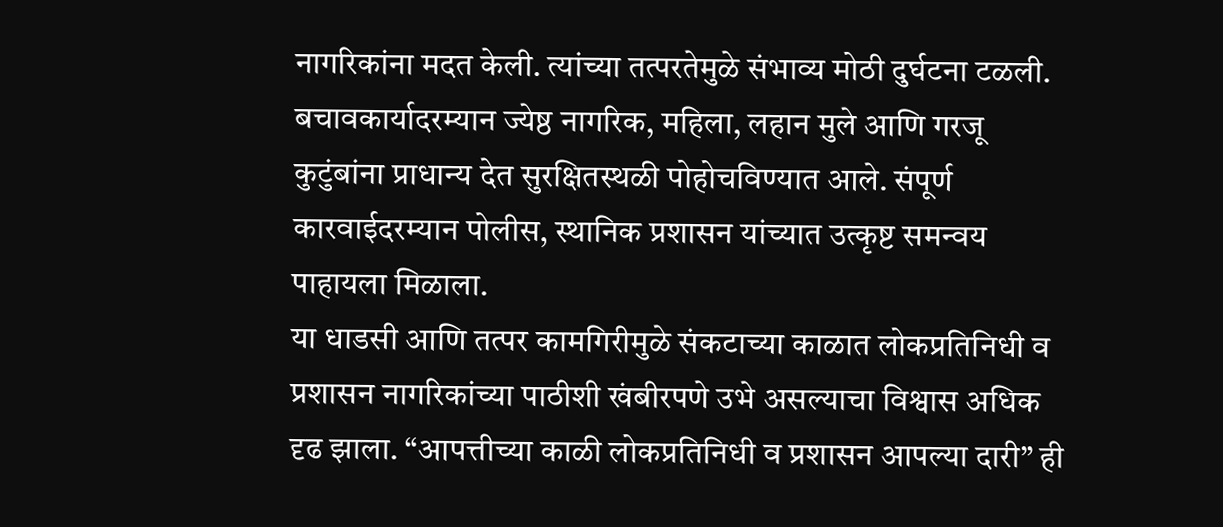नागरिकांना मदत केली. त्यांच्या तत्परतेमुळे संभाव्य मोठी दुर्घटना टळली.
बचावकार्यादरम्यान ज्येष्ठ नागरिक, महिला, लहान मुले आणि गरजू कुटुंबांना प्राधान्य देत सुरक्षितस्थळी पोहोचविण्यात आले. संपूर्ण कारवाईदरम्यान पोलीस, स्थानिक प्रशासन यांच्यात उत्कृष्ट समन्वय पाहायला मिळाला.
या धाडसी आणि तत्पर कामगिरीमुळे संकटाच्या काळात लोकप्रतिनिधी व प्रशासन नागरिकांच्या पाठीशी खंबीरपणे उभे असल्याचा विश्वास अधिक दृढ झाला. “आपत्तीच्या काळी लोकप्रतिनिधी व प्रशासन आपल्या दारी” ही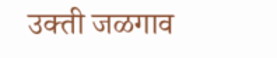उक्ती जळगाव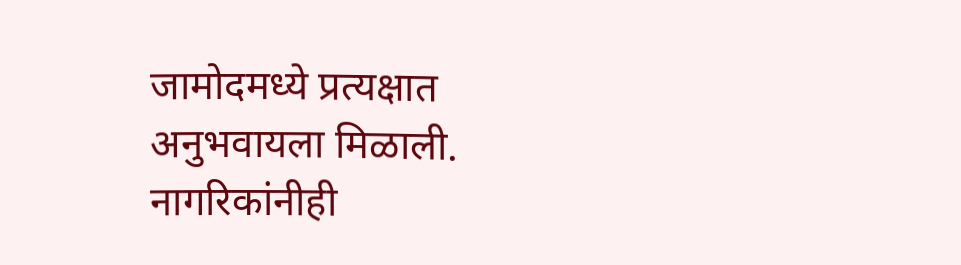जामोदमध्ये प्रत्यक्षात अनुभवायला मिळाली. नागरिकांनीही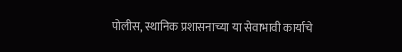पोलीस, स्थानिक प्रशासनाच्या या सेवाभावी कार्याचे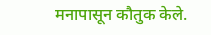मनापासून कौतुक केले.